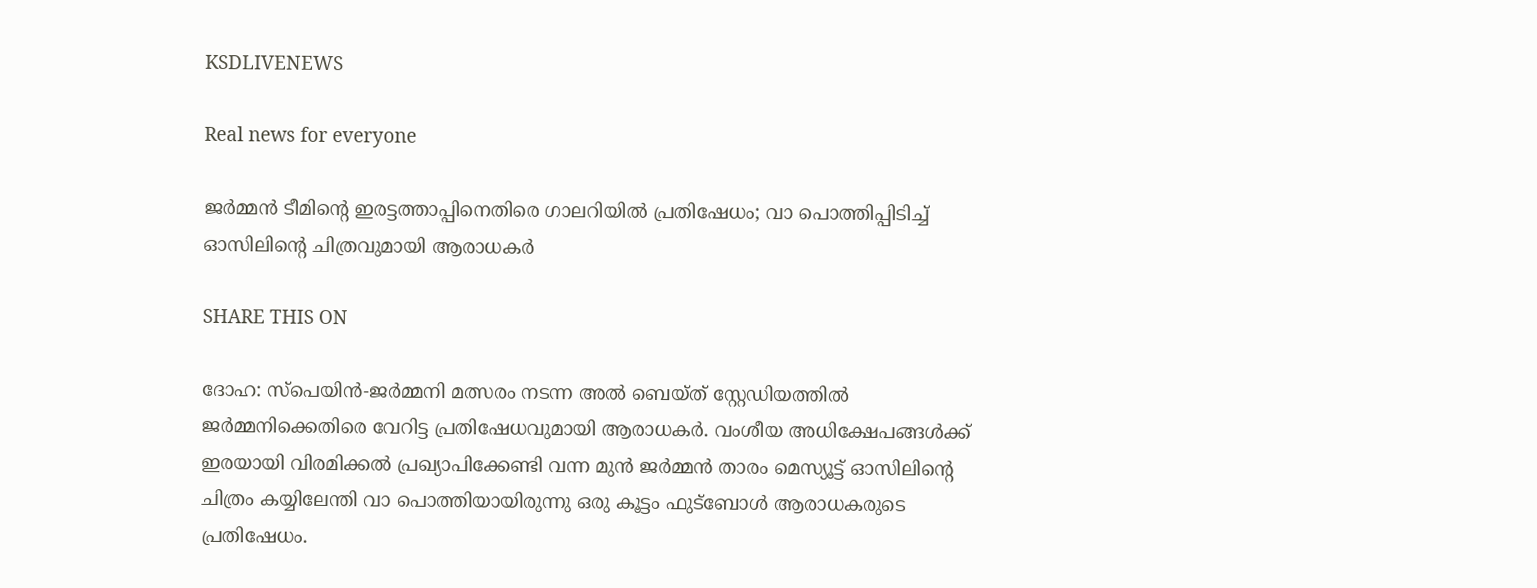KSDLIVENEWS

Real news for everyone

ജര്‍മ്മന്‍ ടീമിന്റെ ഇരട്ടത്താപ്പിനെതിരെ ഗാലറിയില്‍ പ്രതിഷേധം; വാ പൊത്തിപ്പിടിച്ച്‌ ഓസിലിന്റെ ചിത്രവുമായി ആരാധകര്‍

SHARE THIS ON

ദോഹ: സ്പെയിന്‍-ജര്‍മ്മനി മത്സരം നടന്ന അല്‍ ബെയ്ത് സ്റ്റേഡിയത്തില്‍ ജര്‍മ്മനിക്കെതിരെ വേറിട്ട പ്രതിഷേധവുമായി ആരാധകര്‍. വംശീയ അധിക്ഷേപങ്ങള്‍ക്ക് ഇരയായി വിരമിക്കല്‍ പ്രഖ്യാപിക്കേണ്ടി വന്ന മുന്‍ ജര്‍മ്മന്‍ താരം മെസ്യൂട്ട് ഓസിലിന്റെ ചിത്രം കയ്യിലേന്തി വാ പൊത്തിയായിരുന്നു ഒരു കൂട്ടം ഫുട്ബോള്‍ ആരാധകരുടെ പ്രതിഷേധം.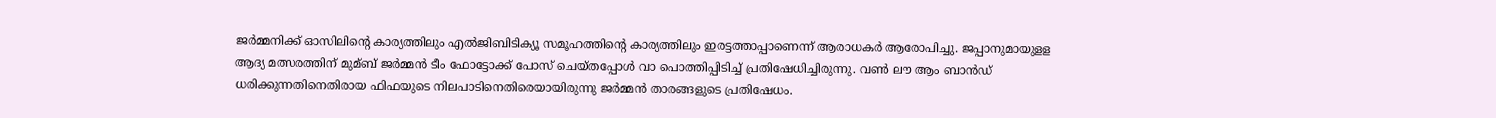ജര്‍മ്മനിക്ക് ഓസിലിന്റെ കാര്യത്തിലും എല്‍ജിബിടിക്യൂ സമൂഹത്തിന്റെ കാര്യത്തിലും ഇരട്ടത്താപ്പാണെന്ന് ആരാധകര്‍ ആരോപിച്ചു. ജപ്പാനുമായുളള ആദ്യ മത്സരത്തിന് മുമ്ബ് ജര്‍മ്മന്‍ ടീം ഫോട്ടോക്ക് പോസ് ചെയ്തപ്പോള്‍ വാ പൊത്തിപ്പിടിച്ച്‌ പ്രതിഷേധിച്ചിരുന്നു. വണ്‍ ലൗ ആം ബാന്‍ഡ് ധരിക്കുന്നതിനെതിരായ ഫിഫയുടെ നിലപാടിനെതിരെയായിരുന്നു ജര്‍മ്മന്‍ താരങ്ങളുടെ പ്രതിഷേധം.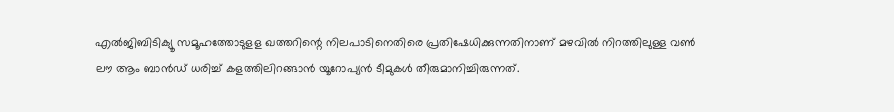എല്‍ജിബിടിക്യൂ സമൂഹത്തോടുളള ഖത്തറിന്റെ നിലപാടിനെതിരെ പ്രതിഷേധിക്കുന്നതിനാണ് മഴവില്‍ നിറത്തിലുള്ള വണ്‍ ലൗ ആം ബാന്‍ഡ് ധരിച്ച്‌ കളത്തിലിറങ്ങാന്‍ യൂറോപ്യന്‍ ടീമുകള്‍ തീരുമാനിച്ചിരുന്നത്.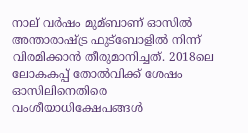നാല് വര്‍ഷം മുമ്ബാണ് ഓസില്‍ അന്താരാഷ്ട്ര ഫുട്ബോളില്‍ നിന്ന് വിരമിക്കാന്‍ തീരുമാനിച്ചത്. 2018ലെ ലോകകപ്പ് തോല്‍വിക്ക് ശേഷം ഓസിലിനെതിരെ വംശീയാധിക്ഷേപങ്ങള്‍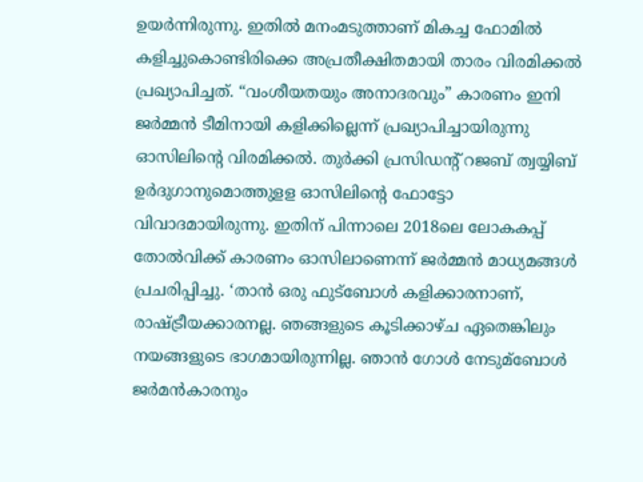ഉയര്‍ന്നിരുന്നു. ഇതില്‍ മനംമടുത്താണ് മികച്ച ഫോമില്‍ കളിച്ചുകൊണ്ടിരിക്കെ അപ്രതീക്ഷിതമായി താരം വിരമിക്കല്‍ പ്രഖ്യാപിച്ചത്. “വംശീയതയും അനാദരവും” കാരണം ഇനി ജര്‍മ്മന്‍ ടീമിനായി കളിക്കില്ലെന്ന് പ്രഖ്യാപിച്ചായിരുന്നു ഓസിലിന്റെ വിരമിക്കല്‍. തുര്‍ക്കി പ്രസിഡന്റ് റജബ് ത്വയ്യിബ് ഉര്‍ദുഗാനുമൊത്തുളള ഓസിലിന്റെ ഫോട്ടോ വിവാദമായിരുന്നു. ഇതിന് പിന്നാലെ 2018ലെ ലോകകപ്പ് തോല്‍വിക്ക് കാരണം ഓസിലാണെന്ന് ജര്‍മ്മന്‍ മാധ്യമങ്ങള്‍ പ്രചരിപ്പിച്ചു. ‘താന്‍ ഒരു ഫുട്ബോള്‍ കളിക്കാരനാണ്, രാഷ്ട്രീയക്കാരനല്ല. ഞങ്ങളുടെ കൂടിക്കാഴ്ച ഏതെങ്കിലും നയങ്ങളുടെ ഭാഗമായിരുന്നില്ല. ഞാന്‍ ഗോള്‍ നേടുമ്ബോള്‍ ജര്‍മന്‍കാരനും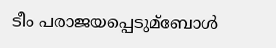ടീം പരാജയപ്പെടുമ്ബോള്‍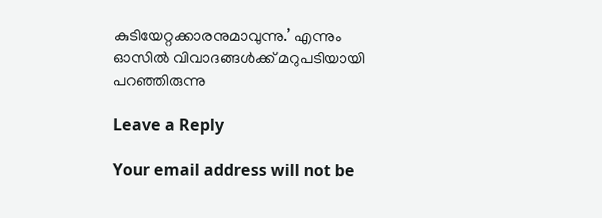കുടിയേറ്റക്കാരനുമാവുന്നു.’ എന്നും ഓസില്‍ വിവാദങ്ങള്‍ക്ക് മറുപടിയായി പറഞ്ഞിരുന്നു

Leave a Reply

Your email address will not be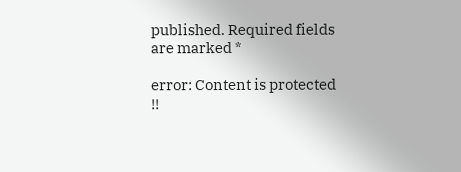published. Required fields are marked *

error: Content is protected !!